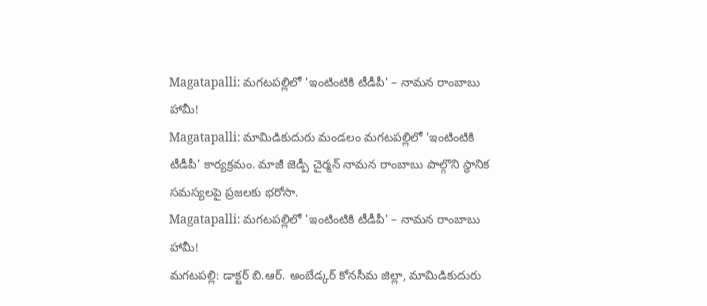Magatapalli: మగటపల్లిలో 'ఇంటింటికి టీడీపీ' – నామన రాంబాబు హామీ!
Magatapalli: మామిడికుదురు మండలం మగటపల్లిలో 'ఇంటింటికి టీడీపీ' కార్యక్రమం. మాజీ జెడ్పీ చైర్మన్ నామన రాంబాబు పాల్గొని స్థానిక సమస్యలపై ప్రజలకు భరోసా.
Magatapalli: మగటపల్లిలో 'ఇంటింటికి టీడీపీ' – నామన రాంబాబు హామీ!
మగటపల్లి: డాక్టర్ బి.ఆర్. అంబేడ్కర్ కోనసీమ జిల్లా, మామిడికుదురు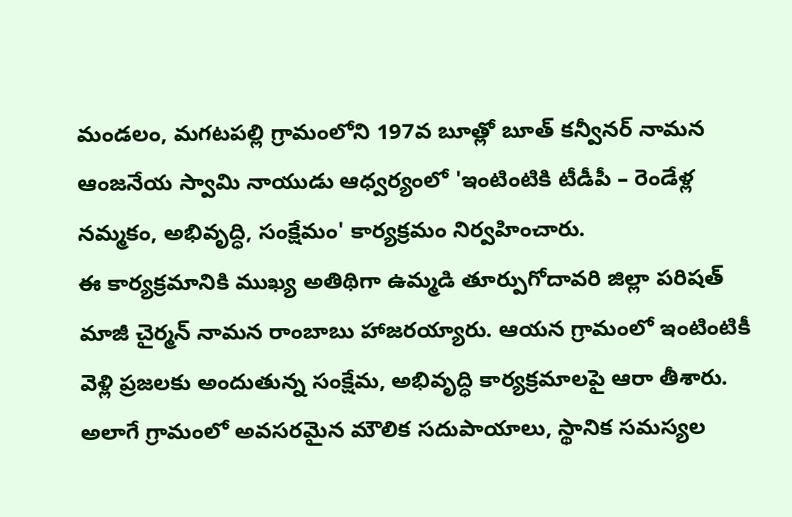మండలం, మగటపల్లి గ్రామంలోని 197వ బూత్లో బూత్ కన్వీనర్ నామన ఆంజనేయ స్వామి నాయుడు ఆధ్వర్యంలో 'ఇంటింటికి టీడీపీ – రెండేళ్ల నమ్మకం, అభివృద్ధి, సంక్షేమం' కార్యక్రమం నిర్వహించారు.
ఈ కార్యక్రమానికి ముఖ్య అతిథిగా ఉమ్మడి తూర్పుగోదావరి జిల్లా పరిషత్ మాజీ చైర్మన్ నామన రాంబాబు హాజరయ్యారు. ఆయన గ్రామంలో ఇంటింటికీ వెళ్లి ప్రజలకు అందుతున్న సంక్షేమ, అభివృద్ధి కార్యక్రమాలపై ఆరా తీశారు. అలాగే గ్రామంలో అవసరమైన మౌలిక సదుపాయాలు, స్థానిక సమస్యల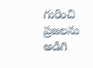గురించి ప్రజలను అడిగి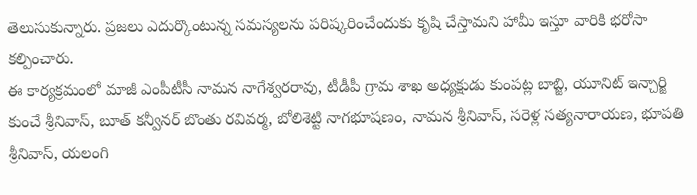తెలుసుకున్నారు. ప్రజలు ఎదుర్కొంటున్న సమస్యలను పరిష్కరించేందుకు కృషి చేస్తామని హామీ ఇస్తూ వారికి భరోసా కల్పించారు.
ఈ కార్యక్రమంలో మాజీ ఎంపీటీసీ నామన నాగేశ్వరరావు, టీడీపీ గ్రామ శాఖ అధ్యక్షుడు కుంపట్ల బాబ్జి, యూనిట్ ఇన్చార్జి కుంచే శ్రీనివాస్, బూత్ కన్వీనర్ బొంతు రవివర్మ, బోలిశెట్టి నాగభూషణం, నామన శ్రీనివాస్, సరెళ్ల సత్యనారాయణ, భూపతి శ్రీనివాస్, యలంగి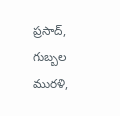ప్రసాద్, గుబ్బల మురళి,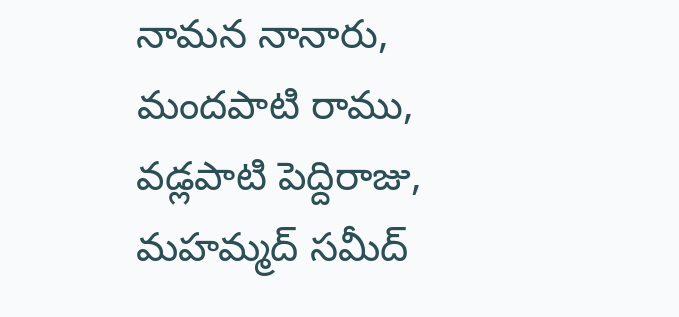నామన నానారు, మందపాటి రాము, వడ్లపాటి పెద్దిరాజు, మహమ్మద్ సమీద్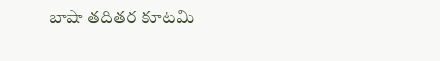బాషా తదితర కూటమి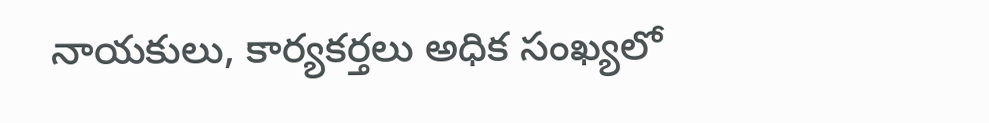నాయకులు, కార్యకర్తలు అధిక సంఖ్యలో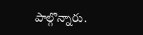పాల్గొన్నారు.